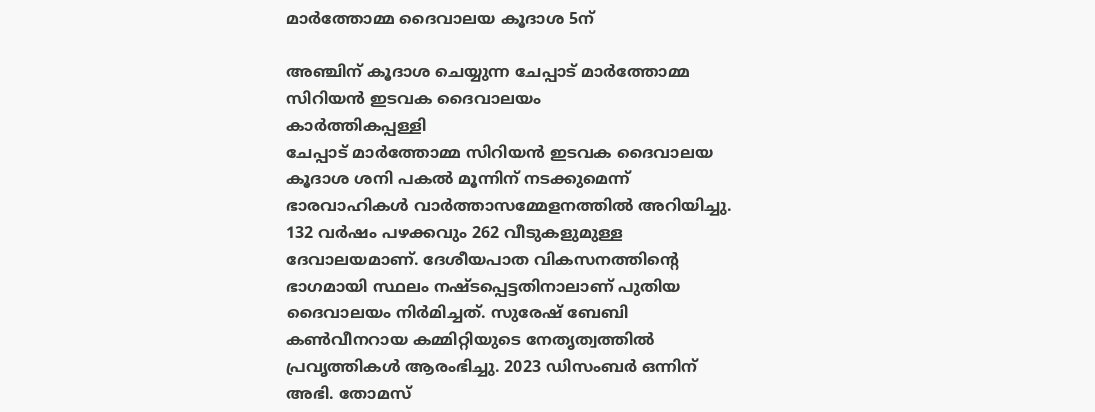മാർത്തോമ്മ ദൈവാലയ കൂദാശ 5ന്

അഞ്ചിന് കൂദാശ ചെയ്യുന്ന ചേപ്പാട് മാർത്തോമ്മ സിറിയൻ ഇടവക ദൈവാലയം
കാർത്തികപ്പള്ളി
ചേപ്പാട് മാർത്തോമ്മ സിറിയൻ ഇടവക ദൈവാലയ കൂദാശ ശനി പകൽ മൂന്നിന് നടക്കുമെന്ന് ഭാരവാഹികൾ വാർത്താസമ്മേളനത്തിൽ അറിയിച്ചു. 132 വർഷം പഴക്കവും 262 വീടുകളുമുള്ള ദേവാലയമാണ്. ദേശീയപാത വികസനത്തിന്റെ ഭാഗമായി സ്ഥലം നഷ്ടപ്പെട്ടതിനാലാണ് പുതിയ ദൈവാലയം നിർമിച്ചത്. സുരേഷ് ബേബി കൺവീനറായ കമ്മിറ്റിയുടെ നേതൃത്വത്തിൽ പ്രവൃത്തികൾ ആരംഭിച്ചു. 2023 ഡിസംബർ ഒന്നിന് അഭി. തോമസ്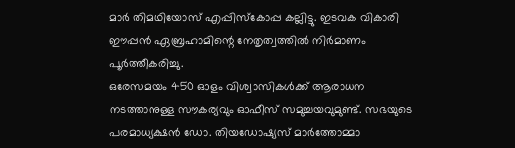മാർ തിമഥിയോസ് എപ്പിസ്കോപ്പ കല്ലിട്ടു. ഇടവക വികാരി ഈപ്പൻ ഏബ്രഹാമിന്റെ നേതൃത്വത്തിൽ നിർമാണം പൂർത്തീകരിച്ചു.
ഒരേസമയം 450 ഓളം വിശ്വാസികൾക്ക് ആരാധന നടത്താനുള്ള സൗകര്യവും ഓഫീസ് സമുച്ചയവുമുണ്ട്. സഭയുടെ പരമാധ്യക്ഷൻ ഡോ. തിയഡോഷ്യസ് മാർത്തോമ്മാ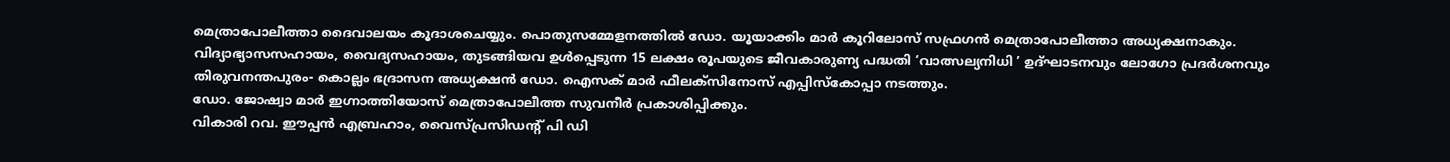മെത്രാപോലീത്താ ദൈവാലയം കൂദാശചെയ്യും. പൊതുസമ്മേളനത്തിൽ ഡോ. യൂയാക്കിം മാർ കൂറിലോസ് സഫ്രഗൻ മെത്രാപോലീത്താ അധ്യക്ഷനാകും. വിദ്യാഭ്യാസസഹായം, വൈദ്യസഹായം, തുടങ്ങിയവ ഉൾപ്പെടുന്ന 15 ലക്ഷം രൂപയുടെ ജീവകാരുണ്യ പദ്ധതി ‘വാത്സല്യനിധി ’ ഉദ്ഘാടനവും ലോഗോ പ്രദർശനവും തിരുവനന്തപുരം- കൊല്ലം ഭദ്രാസന അധ്യക്ഷൻ ഡോ. ഐസക് മാർ ഫീലക്സിനോസ് എപ്പിസ്കോപ്പാ നടത്തും.
ഡോ. ജോഷ്വാ മാർ ഇഗ്നാത്തിയോസ് മെത്രാപോലീത്ത സുവനീർ പ്രകാശിപ്പിക്കും.
വികാരി റവ. ഈപ്പൻ എബ്രഹാം, വൈസ്പ്രസിഡന്റ് പി ഡി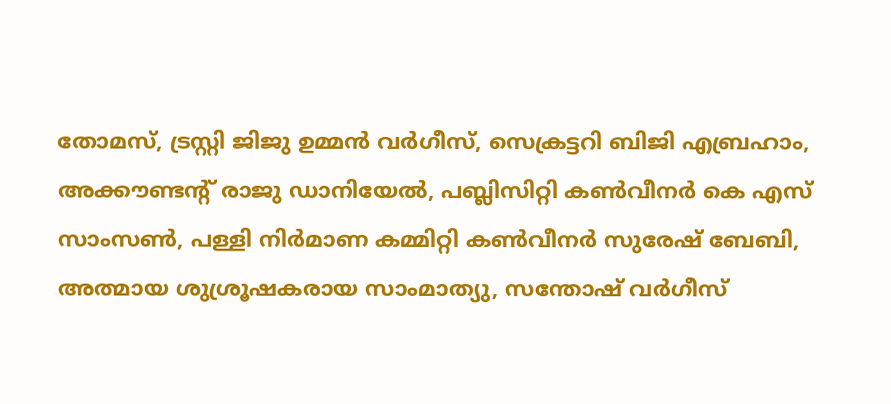തോമസ്, ട്രസ്റ്റി ജിജു ഉമ്മൻ വർഗീസ്, സെക്രട്ടറി ബിജി എബ്രഹാം, അക്കൗണ്ടന്റ് രാജു ഡാനിയേൽ, പബ്ലിസിറ്റി കൺവീനർ കെ എസ് സാംസൺ, പള്ളി നിർമാണ കമ്മിറ്റി കൺവീനർ സുരേഷ് ബേബി, അത്മായ ശുശ്രൂഷകരായ സാംമാത്യു, സന്തോഷ് വർഗീസ്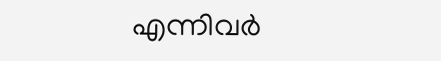എന്നിവർ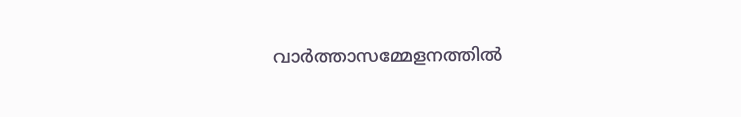വാർത്താസമ്മേളനത്തിൽ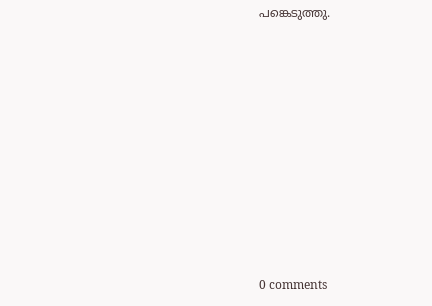പങ്കെടുത്തു.










0 comments